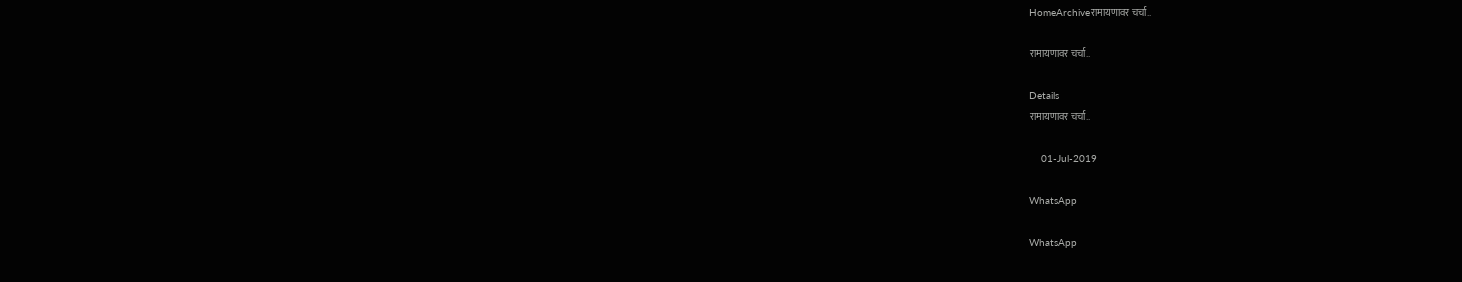HomeArchiveरामायणावर चर्चा..

रामायणावर चर्चा..

Details
रामायणावर चर्चा..

    01-Jul-2019

WhatsApp

WhatsApp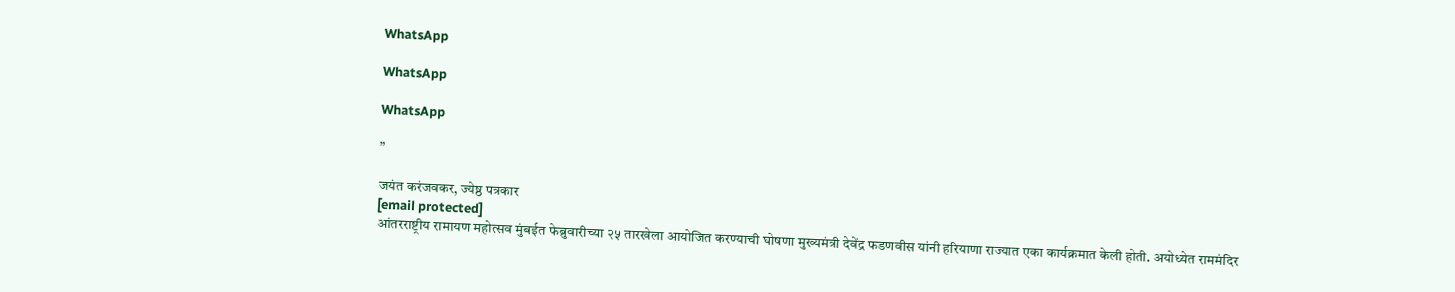WhatsApp

WhatsApp

WhatsApp

”

जयंत करंजवकर, ज्येष्ठ पत्रकार
[email protected]
आंतरराष्ट्रीय रामायण महोत्सव मुंबईत फेब्रुवारीच्या २५ तारखेला आयोजित करण्याची घोषणा मुख्यमंत्री देवेंद्र फडणवीस यांनी हरियाणा राज्यात एका कार्यक्रमात केली होती. अयोध्येत राममंदिर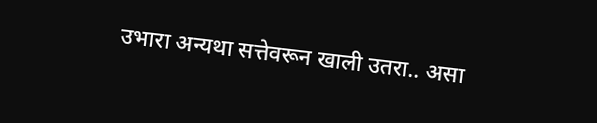उभारा अन्यथा सत्तेवरून खाली उतरा.. असा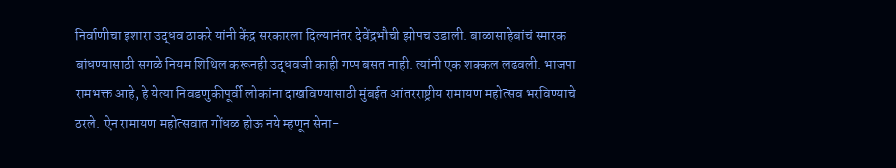निर्वाणीचा इशारा उद्धव ठाकरे यांनी केंद्र सरकारला दिल्यानंतर देवेंद्रभौची झोपच उडाली. बाळासाहेबांचं स्मारक बांधण्यासाठी सगळे नियम शिथिल करूनही उद्धवजी काही गप्प बसत नाही. त्यांनी एक शक्कल लढवली. भाजपा रामभक्त आहे, हे येत्या निवडणुकीपूर्वी लोकांना दाखविण्यासाठी मुंबईत आंतरराष्ट्रीय रामायण महोत्सव भरविण्याचे ठरले. ऐन रामायण महोत्सवात गोंधळ होऊ नये म्हणून सेना-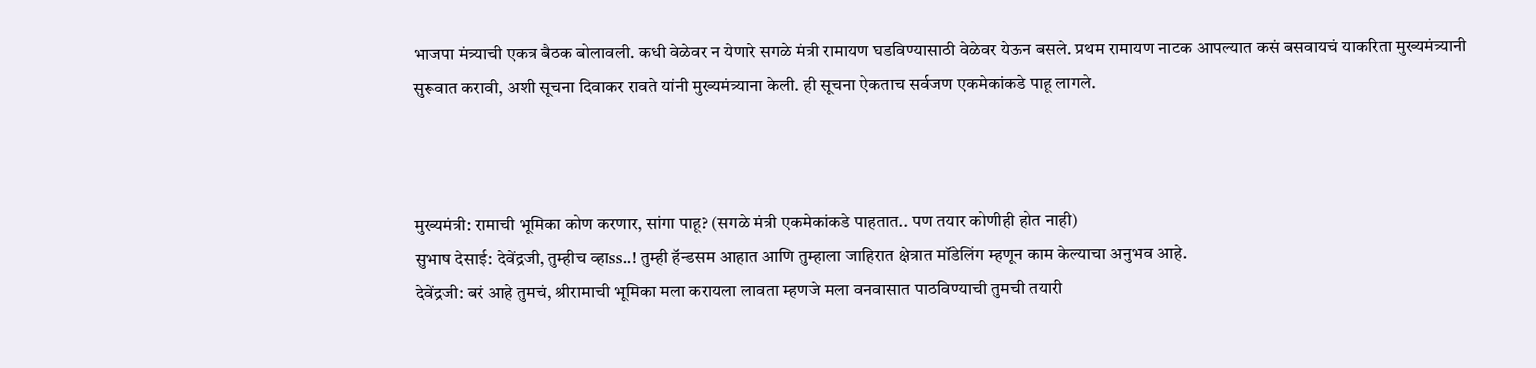भाजपा मंत्र्याची एकत्र बैठक बोलावली. कधी वेळेवर न येणारे सगळे मंत्री रामायण घडविण्यासाठी वेळेवर येऊन बसले. प्रथम रामायण नाटक आपल्यात कसं बसवायचं याकरिता मुख्यमंत्र्यानी सुरूवात करावी, अशी सूचना दिवाकर रावते यांनी मुख्यमंत्र्याना केली. ही सूचना ऐकताच सर्वजण एकमेकांकडे पाहू लागले.



मुख्यमंत्री: रामाची भूमिका कोण करणार, सांगा पाहू? (सगळे मंत्री एकमेकांकडे पाहतात.. पण तयार कोणीही होत नाही)
सुभाष देसाई: देवेंद्रजी, तुम्हीच व्हाss..! तुम्ही हॅन्डसम आहात आणि तुम्हाला जाहिरात क्षेत्रात मॉडेलिंग म्हणून काम केल्याचा अनुभव आहे.
देवेंद्रजी: बरं आहे तुमचं, श्रीरामाची भूमिका मला करायला लावता म्हणजे मला वनवासात पाठविण्याची तुमची तयारी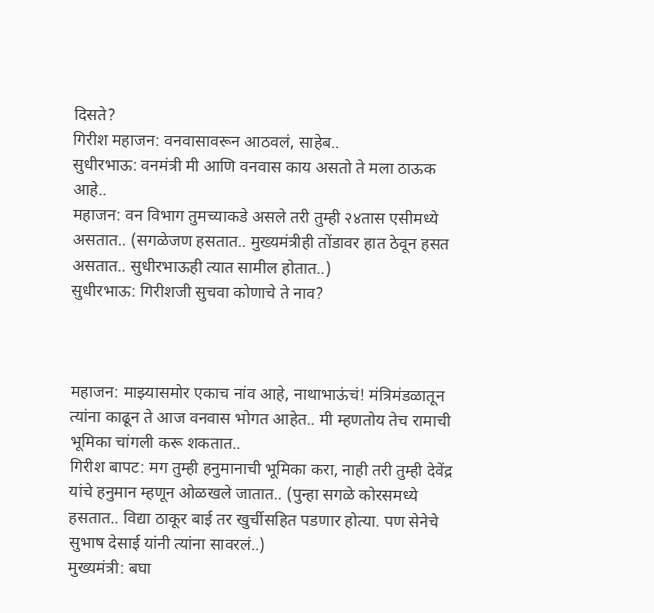दिसते?
गिरीश महाजन: वनवासावरून आठवलं, साहेब..
सुधीरभाऊ: वनमंत्री मी आणि वनवास काय असतो ते मला ठाऊक आहे..
महाजन: वन विभाग तुमच्याकडे असले तरी तुम्ही २४तास एसीमध्ये असतात.. (सगळेजण हसतात.. मुख्यमंत्रीही तोंडावर हात ठेवून हसत असतात.. सुधीरभाऊही त्यात सामील होतात..)
सुधीरभाऊ: गिरीशजी सुचवा कोणाचे ते नाव?



महाजन: माझ्यासमोर एकाच नांव आहे, नाथाभाऊंचं! मंत्रिमंडळातून त्यांना काढून ते आज वनवास भोगत आहेत.. मी म्हणतोय तेच रामाची भूमिका चांगली करू शकतात..
गिरीश बापट: मग तुम्ही हनुमानाची भूमिका करा, नाही तरी तुम्ही देवेंद्र यांचे हनुमान म्हणून ओळखले जातात.. (पुन्हा सगळे कोरसमध्ये हसतात.. विद्या ठाकूर बाई तर खुर्चीसहित पडणार होत्या. पण सेनेचे सुभाष देसाई यांनी त्यांना सावरलं..)
मुख्यमंत्री: बघा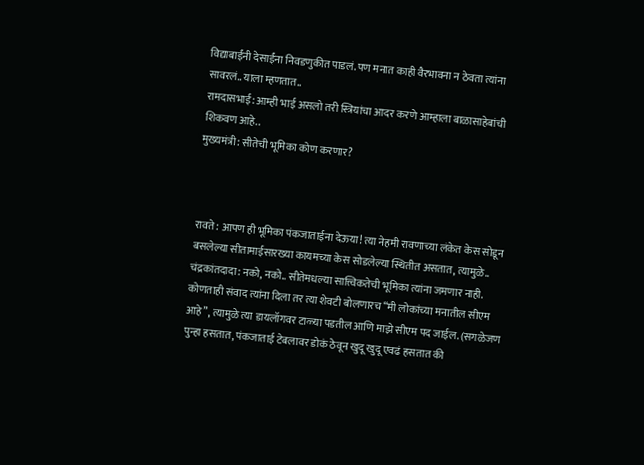विद्याबाईंनी देसाईंना निवडणुकीत पाडलं. पण मनात काही वैरभावना न ठेवता त्यांना सावरलं.. याला म्हणतात..
रामदासभाई: आम्ही भाई असलो तरी स्त्रियांचा आदर करणे आम्हाला बाळासाहेबांची शिकवण आहे..
मुख्यमंत्री: सीतेची भूमिका कोण करणार?



रावते: आपण ही भूमिका पंकजाताईना देऊया! त्या नेहमी रावणाच्या लंकेत केस सोडून बसलेल्या सीतामाईसारख्या कायमच्या केस सोडलेल्या स्थितीत असतात, त्यामुळे..
चंद्रकांतदादा: नको, नको.. सीतेमधल्या सात्त्विकतेची भूमिका त्यांना जमणार नाही. कोणताही संवाद त्यांना दिला तर त्या शेवटी बोलणारच “मी लोकांच्या मनातील सीएम आहे”, त्यामुळे त्या डायलॉगवर टाळ्या पडतील आणि माझे सीएम पद जाईल. (सगळेजण पुन्हा हसतात, पंकजाताई टेबलावर डोकं ठेवून खुदू खुदू एवढं हसतात की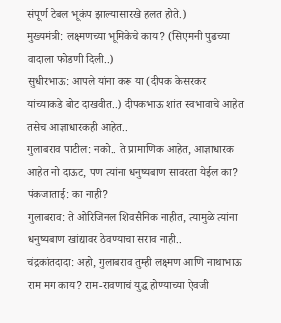संपूर्ण टेबल भूकंप झाल्यासारखे हलत होते.)
मुख्यमंत्री: लक्ष्मणच्या भूमिकेचे काय? (सिएमनी पुढच्या वादाला फोडणी दिली..)
सुधीरभाऊ: आपले यांना करू या (दीपक केसरकर यांच्याकडे बोट दाखवीत..) दीपकभाऊ शांत स्वभावाचे आहेत तसेच आज्ञाधारकही आहेत..
गुलाबराव पाटील: नको.. ते प्रामाणिक आहेत, आज्ञाधारक आहेत नो दाऊट, पण त्यांना धनुष्यबाण सावरता येईल का?
पंकजाताई: का नाही?
गुलाबराव: ते ओरिजिनल शिवसैनिक नाहीत, त्यामुळे त्यांना धनुष्यबाण खांद्यावर ठेवण्याचा सराव नाही..
चंद्रकांतदादा: अहो, गुलाबराव तुम्ही लक्ष्मण आणि नाथाभाऊ राम मग काय? राम-रावणाचं युद्ध होण्याच्या ऐवजी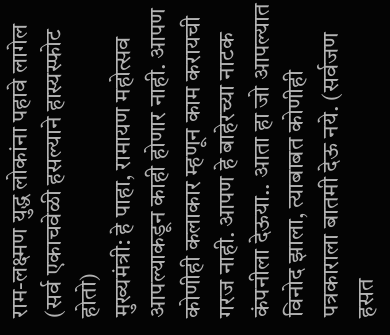राम-लक्ष्मण युद्ध लोकांना पहावे लागेल (सर्व एकाचवेळी हसल्याने हास्यस्फोट होतो)
मुख्यमंत्री: हे पाहा, रामायण महोत्सव आपल्याकडून काही होणार नाही. आपण कोणीही कलाकार म्हणून काम करायची गरज नाही. आपण हे बाहेरच्या नाटक कंपनीला देऊया.. आता हा जो आपल्यात विनोद झाला, त्याबाबत कोणीही पत्रकाराला बातमी देऊ नये. (सर्वजण हसत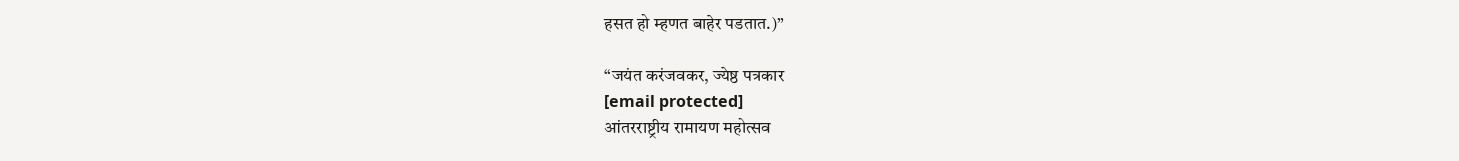हसत हो म्हणत बाहेर पडतात.)”

“जयंत करंजवकर, ज्येष्ठ पत्रकार
[email protected]
आंतरराष्ट्रीय रामायण महोत्सव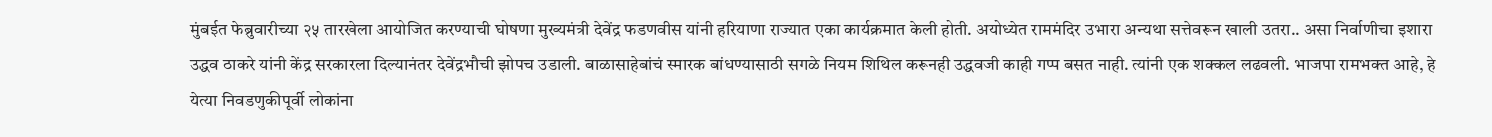मुंबईत फेब्रुवारीच्या २५ तारखेला आयोजित करण्याची घोषणा मुख्यमंत्री देवेंद्र फडणवीस यांनी हरियाणा राज्यात एका कार्यक्रमात केली होती. अयोध्येत राममंदिर उभारा अन्यथा सत्तेवरून खाली उतरा.. असा निर्वाणीचा इशारा उद्धव ठाकरे यांनी केंद्र सरकारला दिल्यानंतर देवेंद्रभौची झोपच उडाली. बाळासाहेबांचं स्मारक बांधण्यासाठी सगळे नियम शिथिल करूनही उद्धवजी काही गप्प बसत नाही. त्यांनी एक शक्कल लढवली. भाजपा रामभक्त आहे, हे येत्या निवडणुकीपूर्वी लोकांना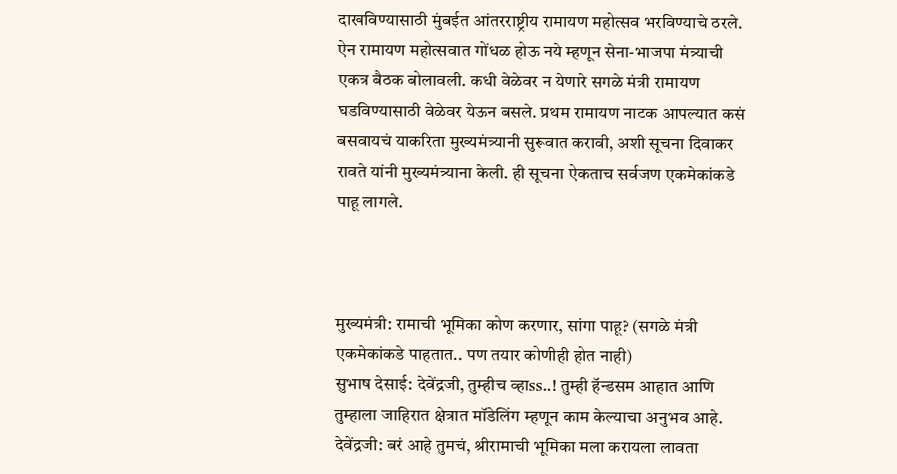दाखविण्यासाठी मुंबईत आंतरराष्ट्रीय रामायण महोत्सव भरविण्याचे ठरले. ऐन रामायण महोत्सवात गोंधळ होऊ नये म्हणून सेना-भाजपा मंत्र्याची एकत्र बैठक बोलावली. कधी वेळेवर न येणारे सगळे मंत्री रामायण घडविण्यासाठी वेळेवर येऊन बसले. प्रथम रामायण नाटक आपल्यात कसं बसवायचं याकरिता मुख्यमंत्र्यानी सुरूवात करावी, अशी सूचना दिवाकर रावते यांनी मुख्यमंत्र्याना केली. ही सूचना ऐकताच सर्वजण एकमेकांकडे पाहू लागले.



मुख्यमंत्री: रामाची भूमिका कोण करणार, सांगा पाहू? (सगळे मंत्री एकमेकांकडे पाहतात.. पण तयार कोणीही होत नाही)
सुभाष देसाई: देवेंद्रजी, तुम्हीच व्हाss..! तुम्ही हॅन्डसम आहात आणि तुम्हाला जाहिरात क्षेत्रात मॉडेलिंग म्हणून काम केल्याचा अनुभव आहे.
देवेंद्रजी: बरं आहे तुमचं, श्रीरामाची भूमिका मला करायला लावता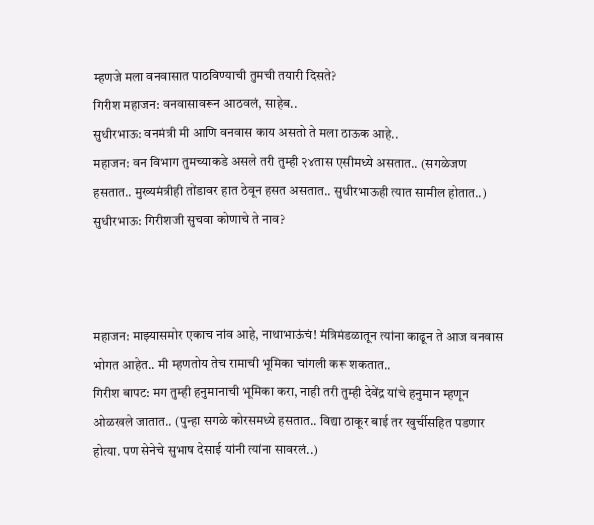म्हणजे मला वनवासात पाठविण्याची तुमची तयारी दिसते?
गिरीश महाजन: वनवासावरून आठवलं, साहेब..
सुधीरभाऊ: वनमंत्री मी आणि वनवास काय असतो ते मला ठाऊक आहे..
महाजन: वन विभाग तुमच्याकडे असले तरी तुम्ही २४तास एसीमध्ये असतात.. (सगळेजण हसतात.. मुख्यमंत्रीही तोंडावर हात ठेवून हसत असतात.. सुधीरभाऊही त्यात सामील होतात..)
सुधीरभाऊ: गिरीशजी सुचवा कोणाचे ते नाव?



महाजन: माझ्यासमोर एकाच नांव आहे, नाथाभाऊंचं! मंत्रिमंडळातून त्यांना काढून ते आज वनवास भोगत आहेत.. मी म्हणतोय तेच रामाची भूमिका चांगली करू शकतात..
गिरीश बापट: मग तुम्ही हनुमानाची भूमिका करा, नाही तरी तुम्ही देवेंद्र यांचे हनुमान म्हणून ओळखले जातात.. (पुन्हा सगळे कोरसमध्ये हसतात.. विद्या ठाकूर बाई तर खुर्चीसहित पडणार होत्या. पण सेनेचे सुभाष देसाई यांनी त्यांना सावरलं..)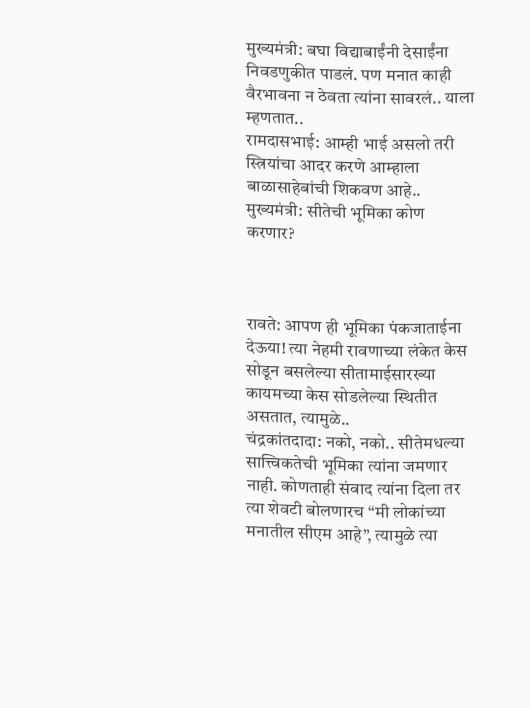मुख्यमंत्री: बघा विद्याबाईंनी देसाईंना निवडणुकीत पाडलं. पण मनात काही वैरभावना न ठेवता त्यांना सावरलं.. याला म्हणतात..
रामदासभाई: आम्ही भाई असलो तरी स्त्रियांचा आदर करणे आम्हाला बाळासाहेबांची शिकवण आहे..
मुख्यमंत्री: सीतेची भूमिका कोण करणार?



रावते: आपण ही भूमिका पंकजाताईना देऊया! त्या नेहमी रावणाच्या लंकेत केस सोडून बसलेल्या सीतामाईसारख्या कायमच्या केस सोडलेल्या स्थितीत असतात, त्यामुळे..
चंद्रकांतदादा: नको, नको.. सीतेमधल्या सात्त्विकतेची भूमिका त्यांना जमणार नाही. कोणताही संवाद त्यांना दिला तर त्या शेवटी बोलणारच “मी लोकांच्या मनातील सीएम आहे”, त्यामुळे त्या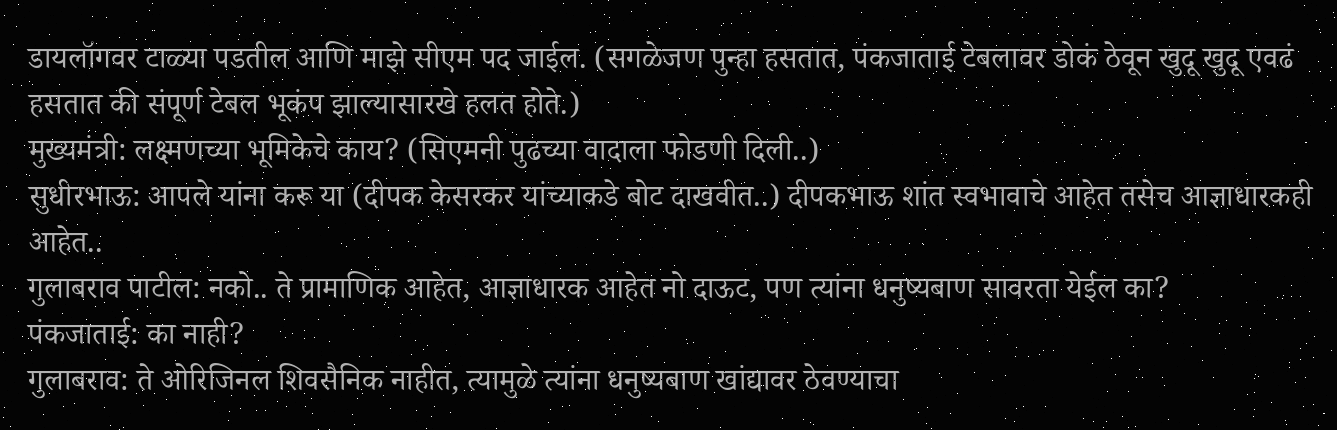डायलॉगवर टाळ्या पडतील आणि माझे सीएम पद जाईल. (सगळेजण पुन्हा हसतात, पंकजाताई टेबलावर डोकं ठेवून खुदू खुदू एवढं हसतात की संपूर्ण टेबल भूकंप झाल्यासारखे हलत होते.)
मुख्यमंत्री: लक्ष्मणच्या भूमिकेचे काय? (सिएमनी पुढच्या वादाला फोडणी दिली..)
सुधीरभाऊ: आपले यांना करू या (दीपक केसरकर यांच्याकडे बोट दाखवीत..) दीपकभाऊ शांत स्वभावाचे आहेत तसेच आज्ञाधारकही आहेत..
गुलाबराव पाटील: नको.. ते प्रामाणिक आहेत, आज्ञाधारक आहेत नो दाऊट, पण त्यांना धनुष्यबाण सावरता येईल का?
पंकजाताई: का नाही?
गुलाबराव: ते ओरिजिनल शिवसैनिक नाहीत, त्यामुळे त्यांना धनुष्यबाण खांद्यावर ठेवण्याचा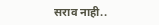सराव नाही..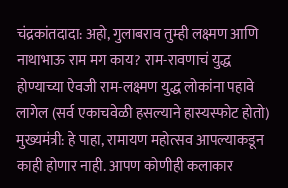चंद्रकांतदादा: अहो, गुलाबराव तुम्ही लक्ष्मण आणि नाथाभाऊ राम मग काय? राम-रावणाचं युद्ध होण्याच्या ऐवजी राम-लक्ष्मण युद्ध लोकांना पहावे लागेल (सर्व एकाचवेळी हसल्याने हास्यस्फोट होतो)
मुख्यमंत्री: हे पाहा, रामायण महोत्सव आपल्याकडून काही होणार नाही. आपण कोणीही कलाकार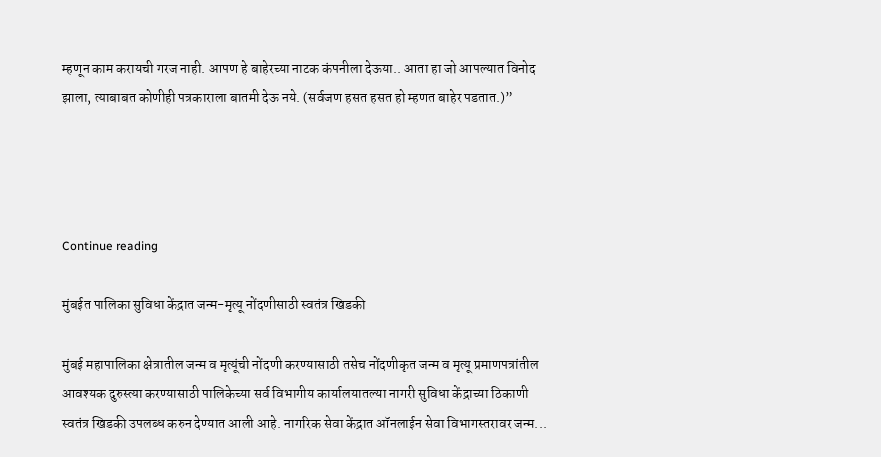म्हणून काम करायची गरज नाही. आपण हे बाहेरच्या नाटक कंपनीला देऊया.. आता हा जो आपल्यात विनोद झाला, त्याबाबत कोणीही पत्रकाराला बातमी देऊ नये. (सर्वजण हसत हसत हो म्हणत बाहेर पडतात.)”




Continue reading

मुंबईत पालिका सुविधा केंद्रात जन्म-मृत्यू नोंदणीसाठी स्वतंत्र खिडकी

मुंबई महापालिका क्षेत्रातील जन्म व मृत्यूंची नोंदणी करण्यासाठी तसेच नोंदणीकृत जन्म व मृत्यू प्रमाणपत्रांतील आवश्यक दुरुस्त्या करण्यासाठी पालिकेच्या सर्व विभागीय कार्यालयातल्या नागरी सुविधा केंद्राच्या ठिकाणी स्वतंत्र खिडकी उपलब्ध करुन देण्यात आली आहे. नागरिक सेवा केंद्रात ऑनलाईन सेवा विभागस्तरावर जन्म...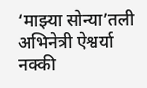‘माझ्या सोन्या’तली अभिनेत्री ऐश्वर्या नक्की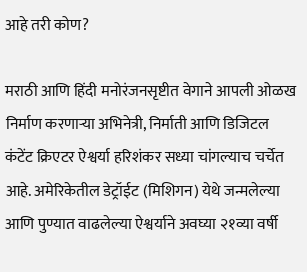आहे तरी कोण?

मराठी आणि हिंदी मनोरंजनसृष्टीत वेगाने आपली ओळख निर्माण करणाऱ्या अभिनेत्री, निर्माती आणि डिजिटल कंटेंट क्रिएटर ऐश्वर्या हरिशंकर सध्या चांगल्याच चर्चेत आहे. अमेरिकेतील डेट्रॉईट (मिशिगन) येथे जन्मलेल्या आणि पुण्यात वाढलेल्या ऐश्वर्याने अवघ्या २१व्या वर्षी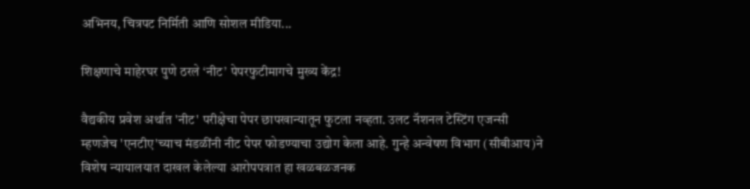अभिनय, चित्रपट निर्मिती आणि सोशल मीडिया...

शिक्षणाचे माहेरघर पुणे ठरले ‘नीट’ पेपरफुटीमागचे मुख्य केंद्र!

वैद्यकीय प्रवेश अर्थात 'नीट' परीक्षेचा पेपर छापखान्यातून फुटला नव्हता. उलट नॅशनल टेस्टिंग एजन्सी म्हणजेच 'एनटीए'च्याच मंडळींनी नीट पेपर फोडण्याचा उद्योग केला आहे. गुन्हे अन्वेषण विभाग (सीबीआय)ने विशेष न्यायालयात दाखल केलेल्या आरोपपत्रात हा खळबळजनक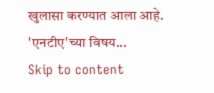खुलासा करण्यात आला आहे. 'एनटीए'च्या विषय...
Skip to content